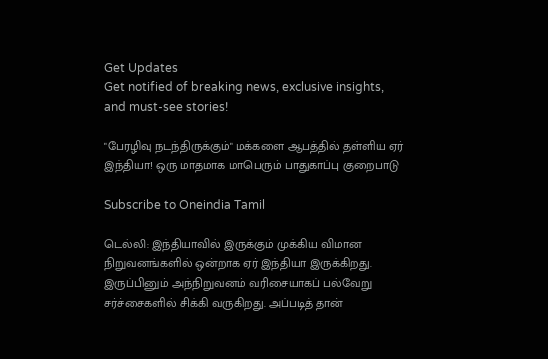Get Updates
Get notified of breaking news, exclusive insights, and must-see stories!

"பேரழிவு நடந்திருக்கும்" மக்களை ஆபத்தில் தள்ளிய ஏர் இந்தியா! ஒரு மாதமாக மாபெரும் பாதுகாப்பு குறைபாடு

Subscribe to Oneindia Tamil

டெல்லி: இந்தியாவில் இருக்கும் முக்கிய விமான நிறுவனங்களில் ஒன்றாக ஏர் இந்தியா இருக்கிறது. இருப்பினும் அந்நிறுவனம் வரிசையாகப் பல்வேறு சர்ச்சைகளில் சிக்கி வருகிறது. அப்படித் தான்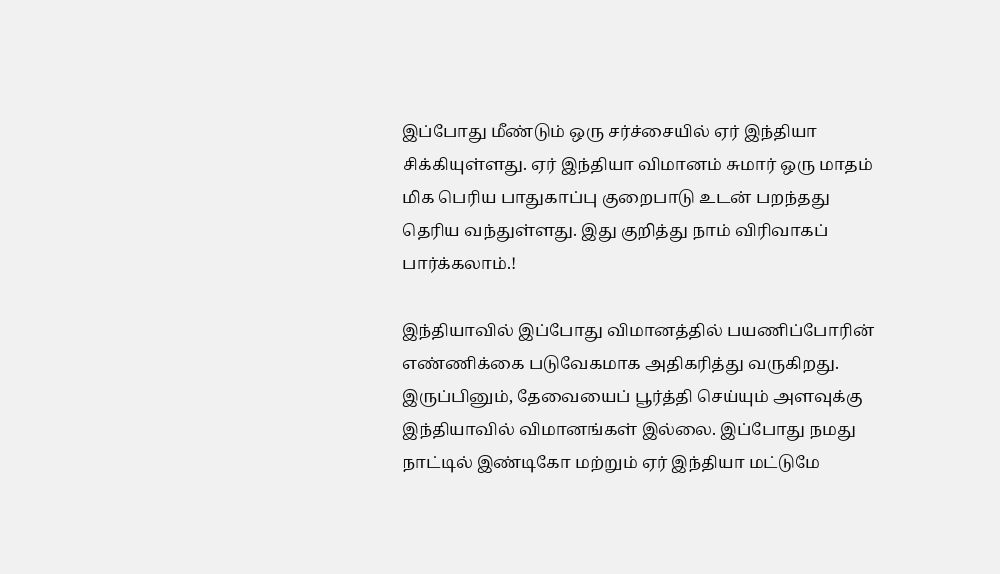இப்போது மீண்டும் ஒரு சர்ச்சையில் ஏர் இந்தியா சிக்கியுள்ளது. ஏர் இந்தியா விமானம் சுமார் ஒரு மாதம் மிக பெரிய பாதுகாப்பு குறைபாடு உடன் பறந்தது தெரிய வந்துள்ளது. இது குறித்து நாம் விரிவாகப் பார்க்கலாம்.!

இந்தியாவில் இப்போது விமானத்தில் பயணிப்போரின் எண்ணிக்கை படுவேகமாக அதிகரித்து வருகிறது. இருப்பினும், தேவையைப் பூர்த்தி செய்யும் அளவுக்கு இந்தியாவில் விமானங்கள் இல்லை. இப்போது நமது நாட்டில் இண்டிகோ மற்றும் ஏர் இந்தியா மட்டுமே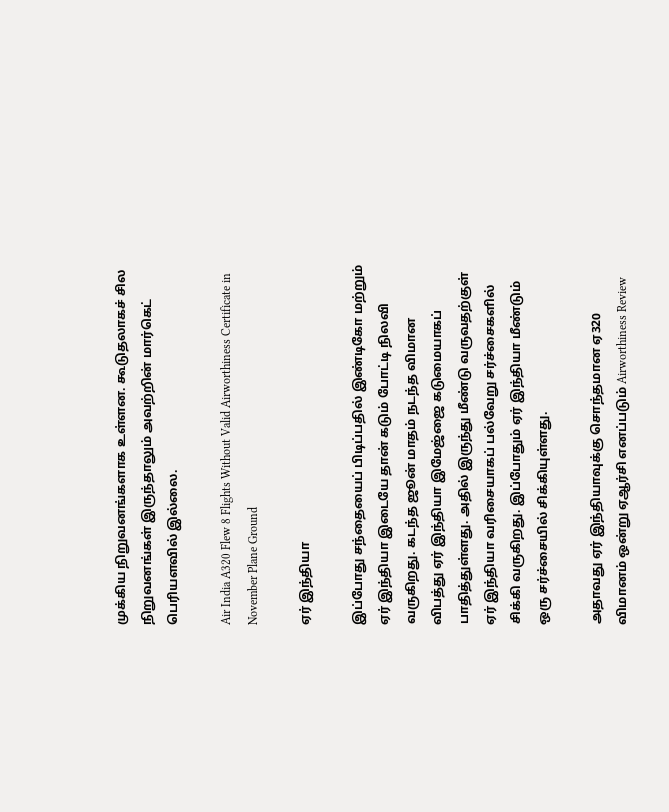முக்கிய நிறுவனங்களாக உள்ளன. கூடுதலாகச் சில நிறுவனங்கள் இருந்தாலும் அவற்றின் மார்கெட் பெரியளவில் இல்லை.

Air India A320 Flew 8 Flights Without Valid Airworthiness Certificate in November Plane Ground

ஏர் இந்தியா

இப்போது சந்தையைப் பிடிப்பதில் இண்டிகோ மற்றும் ஏர் இந்தியா இடையே தான் கடும் போட்டி நிலவி வருகிறது. கடந்த ஜூன் மாதம் நடந்த விமான விபத்து ஏர் இந்தியா இமேஜ்ஜை கடுமையாகப் பாதித்துள்ளது. அதில் இருந்து மீண்டு வருவதற்குள் ஏர் இந்தியா வரிசையாகப் பல்வேறு சர்ச்சைகளில் சிக்கி வருகிறது. இப்போதும் ஏர் இந்தியா மீண்டும் ஒரு சர்ச்சையில் சிக்கியுள்ளது.

அதாவது ஏர் இந்தியாவுக்கு சொந்தமான ஏ320 விமானம் ஒன்று ஏஆர்சி எனப்படும் Airworthiness Review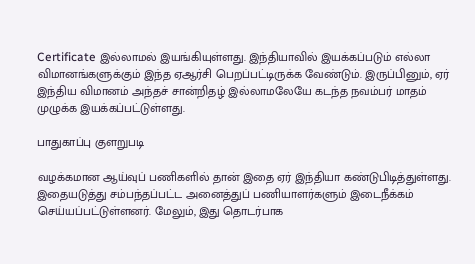Certificate இல்லாமல் இயங்கியுள்ளது. இந்தியாவில் இயக்கப்படும் எல்லா விமானங்களுக்கும் இந்த ஏஆர்சி பெறப்பட்டிருக்க வேண்டும். இருப்பினும், ஏர் இந்திய விமானம் அந்தச் சான்றிதழ் இல்லாமலேயே கடந்த நவம்பர் மாதம் முழுக்க இயக்கப்பட்டுள்ளது.

பாதுகாப்பு குளறுபடி

வழக்கமான ஆய்வுப் பணிகளில் தான் இதை ஏர் இந்தியா கண்டுபிடித்துள்ளது. இதையடுத்து சம்பந்தப்பட்ட அனைத்துப் பணியாளர்களும் இடைநீக்கம் செய்யப்பட்டுள்ளனர். மேலும், இது தொடர்பாக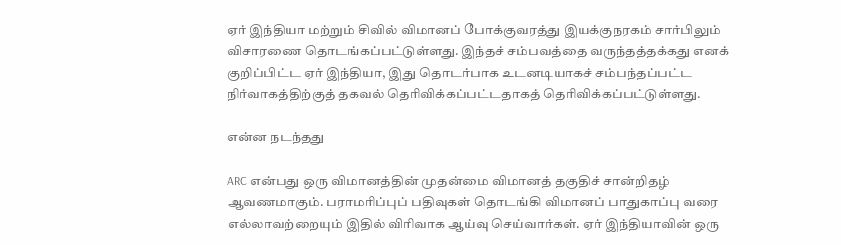ஏர் இந்தியா மற்றும் சிவில் விமானப் போக்குவரத்து இயக்குநரகம் சார்பிலும் விசாரணை தொடங்கப்பட்டுள்ளது. இந்தச் சம்பவத்தை வருந்தத்தக்கது எனக் குறிப்பிட்ட ஏர் இந்தியா, இது தொடர்பாக உடனடியாகச் சம்பந்தப்பட்ட நிர்வாகத்திற்குத் தகவல் தெரிவிக்கப்பட்டதாகத் தெரிவிக்கப்பட்டுள்ளது.

என்ன நடந்தது

ARC என்பது ஒரு விமானத்தின் முதன்மை விமானத் தகுதிச் சான்றிதழ் ஆவணமாகும். பராமரிப்புப் பதிவுகள் தொடங்கி விமானப் பாதுகாப்பு வரை எல்லாவற்றையும் இதில் விரிவாக ஆய்வு செய்வார்கள். ஏர் இந்தியாவின் ஒரு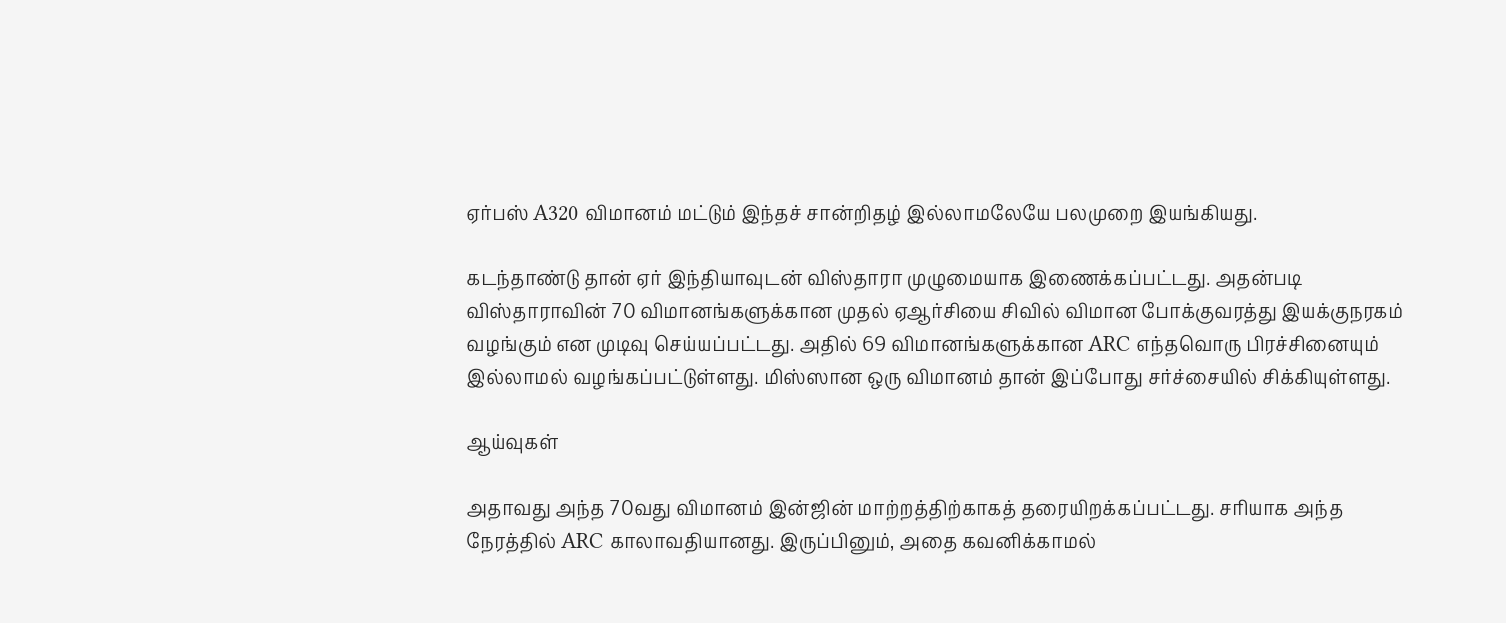ஏர்பஸ் A320 விமானம் மட்டும் இந்தச் சான்றிதழ் இல்லாமலேயே பலமுறை இயங்கியது.

கடந்தாண்டு தான் ஏர் இந்தியாவுடன் விஸ்தாரா முழுமையாக இணைக்கப்பட்டது. அதன்படி விஸ்தாராவின் 70 விமானங்களுக்கான முதல் ஏஆர்சியை சிவில் விமான போக்குவரத்து இயக்குநரகம் வழங்கும் என முடிவு செய்யப்பட்டது. அதில் 69 விமானங்களுக்கான ARC எந்தவொரு பிரச்சினையும் இல்லாமல் வழங்கப்பட்டுள்ளது. மிஸ்ஸான ஒரு விமானம் தான் இப்போது சர்ச்சையில் சிக்கியுள்ளது.

ஆய்வுகள்

அதாவது அந்த 70வது விமானம் இன்ஜின் மாற்றத்திற்காகத் தரையிறக்கப்பட்டது. சரியாக அந்த நேரத்தில் ARC காலாவதியானது. இருப்பினும், அதை கவனிக்காமல்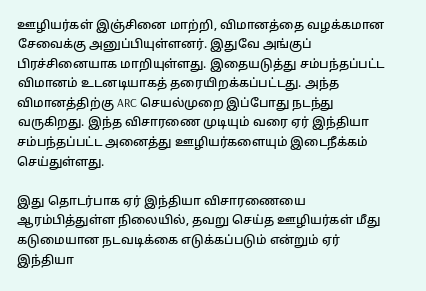ஊழியர்கள் இஞ்சினை மாற்றி, விமானத்தை வழக்கமான சேவைக்கு அனுப்பியுள்ளனர். இதுவே அங்குப் பிரச்சினையாக மாறியுள்ளது. இதையடுத்து சம்பந்தப்பட்ட விமானம் உடனடியாகத் தரையிறக்கப்பட்டது. அந்த விமானத்திற்கு ARC செயல்முறை இப்போது நடந்து வருகிறது. இந்த விசாரணை முடியும் வரை ஏர் இந்தியா சம்பந்தப்பட்ட அனைத்து ஊழியர்களையும் இடைநீக்கம் செய்துள்ளது.

இது தொடர்பாக ஏர் இந்தியா விசாரணையை ஆரம்பித்துள்ள நிலையில், தவறு செய்த ஊழியர்கள் மீது கடுமையான நடவடிக்கை எடுக்கப்படும் என்றும் ஏர் இந்தியா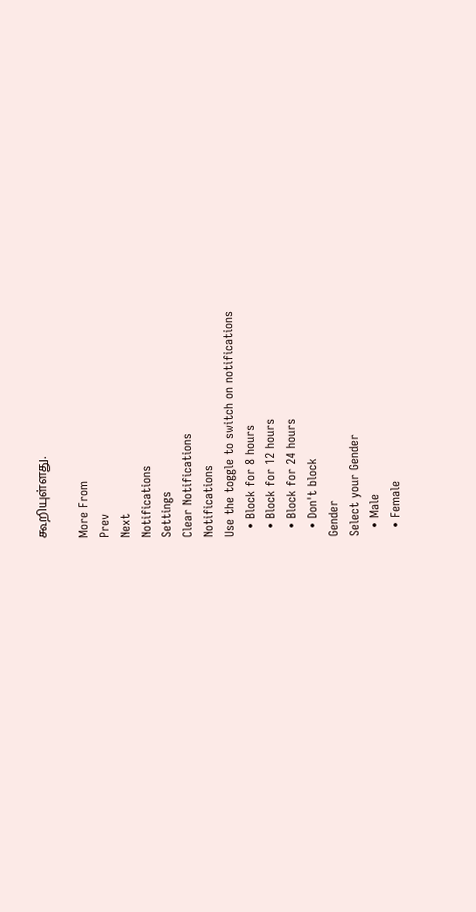கூறியுள்ளது.

More From
Prev
Next
Notifications
Settings
Clear Notifications
Notifications
Use the toggle to switch on notifications
  • Block for 8 hours
  • Block for 12 hours
  • Block for 24 hours
  • Don't block
Gender
Select your Gender
  • Male
  • Female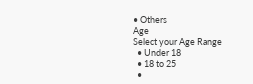• Others
Age
Select your Age Range
  • Under 18
  • 18 to 25
  •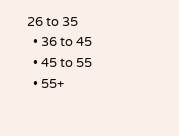26 to 35
  • 36 to 45
  • 45 to 55
  • 55+